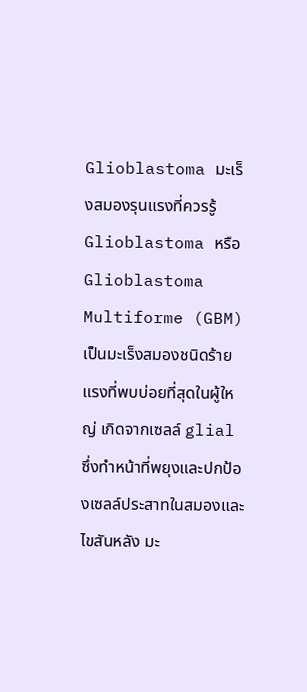Glioblastoma มะเร็งสมองรุนแรงที่ควรรู้
Glioblastoma หรือ Glioblastoma Multiforme (GBM) เป็นมะเร็งสมองชนิดร้ายแรงที่พบบ่อยที่สุดในผู้ใหญ่ เกิดจากเซลล์ glial ซึ่งทำหน้าที่พยุงและปกป้องเซลล์ประสาทในสมองและไขสันหลัง มะ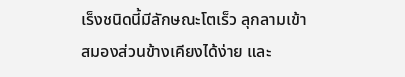เร็งชนิดนี้มีลักษณะโตเร็ว ลุกลามเข้าสมองส่วนข้างเคียงได้ง่าย และ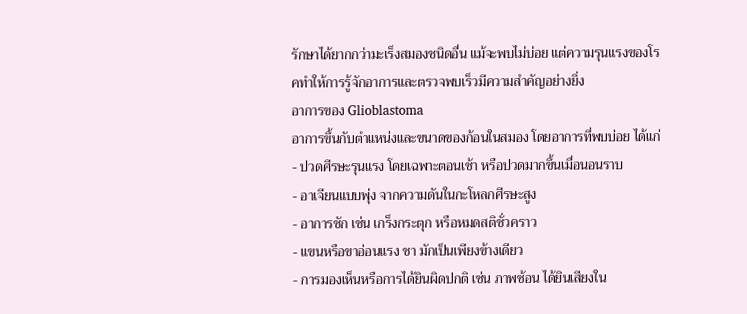รักษาได้ยากกว่ามะเร็งสมองชนิดอื่น แม้จะพบไม่บ่อย แต่ความรุนแรงของโรคทำให้การรู้จักอาการและตรวจพบเร็วมีความสำคัญอย่างยิ่ง
อาการของ Glioblastoma
อาการขึ้นกับตำแหน่งและขนาดของก้อนในสมอง โดยอาการที่พบบ่อย ได้แก่
- ปวดศีรษะรุนแรง โดยเฉพาะตอนเช้า หรือปวดมากขึ้นเมื่อนอนราบ
- อาเจียนแบบพุ่ง จากความดันในกะโหลกศีรษะสูง
- อาการชัก เช่น เกร็งกระตุก หรือหมดสติชั่วคราว
- แขนหรือขาอ่อนแรง ชา มักเป็นเพียงข้างเดียว
- การมองเห็นหรือการได้ยินผิดปกติ เช่น ภาพซ้อน ได้ยินเสียงใน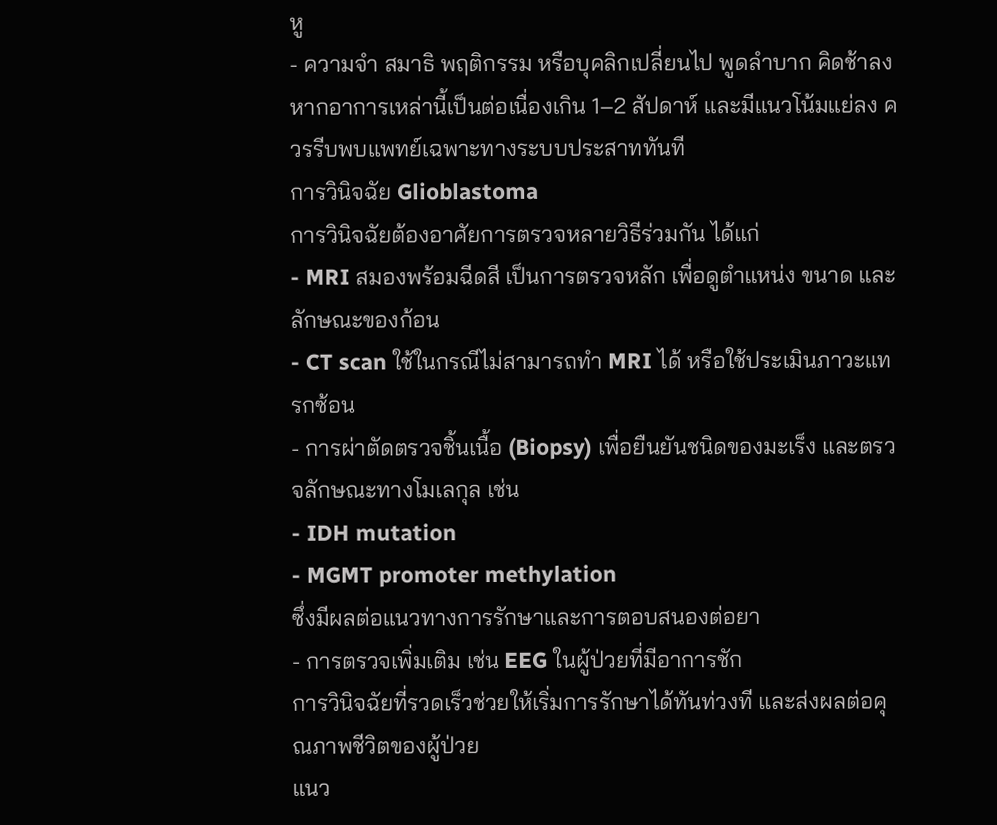หู
- ความจำ สมาธิ พฤติกรรม หรือบุคลิกเปลี่ยนไป พูดลำบาก คิดช้าลง
หากอาการเหล่านี้เป็นต่อเนื่องเกิน 1–2 สัปดาห์ และมีแนวโน้มแย่ลง ควรรีบพบแพทย์เฉพาะทางระบบประสาททันที
การวินิจฉัย Glioblastoma
การวินิจฉัยต้องอาศัยการตรวจหลายวิธีร่วมกัน ได้แก่
- MRI สมองพร้อมฉีดสี เป็นการตรวจหลัก เพื่อดูตำแหน่ง ขนาด และลักษณะของก้อน
- CT scan ใช้ในกรณีไม่สามารถทำ MRI ได้ หรือใช้ประเมินภาวะแทรกซ้อน
- การผ่าตัดตรวจชิ้นเนื้อ (Biopsy) เพื่อยืนยันชนิดของมะเร็ง และตรวจลักษณะทางโมเลกุล เช่น
- IDH mutation
- MGMT promoter methylation
ซึ่งมีผลต่อแนวทางการรักษาและการตอบสนองต่อยา
- การตรวจเพิ่มเติม เช่น EEG ในผู้ป่วยที่มีอาการชัก
การวินิจฉัยที่รวดเร็วช่วยให้เริ่มการรักษาได้ทันท่วงที และส่งผลต่อคุณภาพชีวิตของผู้ป่วย
แนว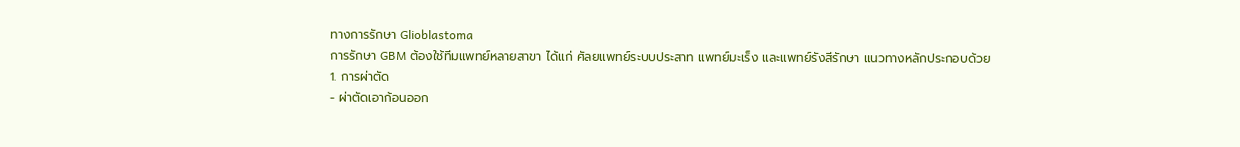ทางการรักษา Glioblastoma
การรักษา GBM ต้องใช้ทีมแพทย์หลายสาขา ได้แก่ ศัลยแพทย์ระบบประสาท แพทย์มะเร็ง และแพทย์รังสีรักษา แนวทางหลักประกอบด้วย
1. การผ่าตัด
- ผ่าตัดเอาก้อนออก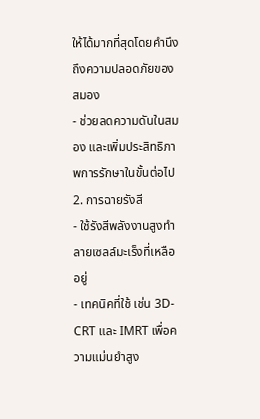ให้ได้มากที่สุดโดยคำนึงถึงความปลอดภัยของสมอง
- ช่วยลดความดันในสมอง และเพิ่มประสิทธิภาพการรักษาในขั้นต่อไป
2. การฉายรังสี
- ใช้รังสีพลังงานสูงทำลายเซลล์มะเร็งที่เหลืออยู่
- เทคนิคที่ใช้ เช่น 3D-CRT และ IMRT เพื่อความแม่นยำสูง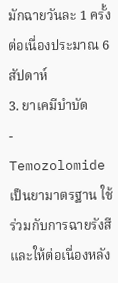มักฉายวันละ 1 ครั้ง ต่อเนื่องประมาณ 6 สัปดาห์
3. ยาเคมีบำบัด
- Temozolomide เป็นยามาตรฐาน ใช้ร่วมกับการฉายรังสี และให้ต่อเนื่องหลัง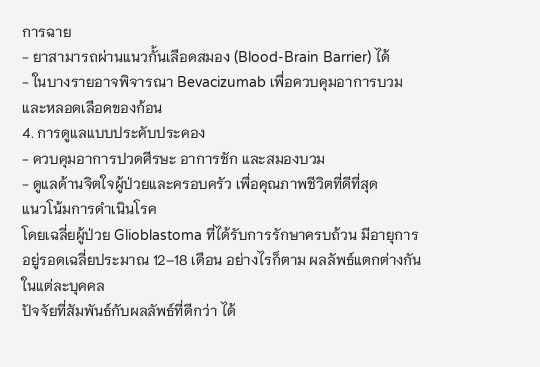การฉาย
- ยาสามารถผ่านแนวกั้นเลือดสมอง (Blood-Brain Barrier) ได้
- ในบางรายอาจพิจารณา Bevacizumab เพื่อควบคุมอาการบวมและหลอดเลือดของก้อน
4. การดูแลแบบประคับประคอง
- ควบคุมอาการปวดศีรษะ อาการชัก และสมองบวม
- ดูแลด้านจิตใจผู้ป่วยและครอบครัว เพื่อคุณภาพชีวิตที่ดีที่สุด
แนวโน้มการดำเนินโรค
โดยเฉลี่ยผู้ป่วย Glioblastoma ที่ได้รับการรักษาครบถ้วน มีอายุการอยู่รอดเฉลี่ยประมาณ 12–18 เดือน อย่างไรก็ตาม ผลลัพธ์แตกต่างกันในแต่ละบุคคล
ปัจจัยที่สัมพันธ์กับผลลัพธ์ที่ดีกว่า ได้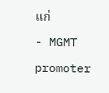แก่
- MGMT promoter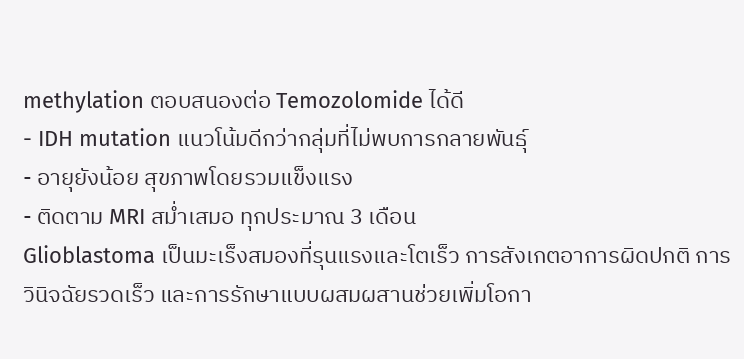methylation ตอบสนองต่อ Temozolomide ได้ดี
- IDH mutation แนวโน้มดีกว่ากลุ่มที่ไม่พบการกลายพันธุ์
- อายุยังน้อย สุขภาพโดยรวมแข็งแรง
- ติดตาม MRI สม่ำเสมอ ทุกประมาณ 3 เดือน
Glioblastoma เป็นมะเร็งสมองที่รุนแรงและโตเร็ว การสังเกตอาการผิดปกติ การวินิจฉัยรวดเร็ว และการรักษาแบบผสมผสานช่วยเพิ่มโอกา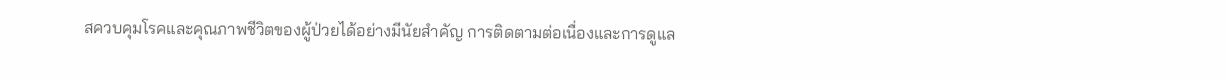สควบคุมโรคและคุณภาพชีวิตของผู้ป่วยได้อย่างมีนัยสำคัญ การติดตามต่อเนื่องและการดูแล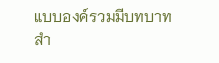แบบองค์รวมมีบทบาทสำ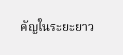คัญในระยะยาว